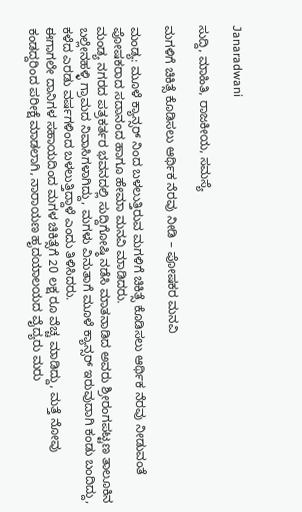Janaradwani

ಸುದ್ದಿ, ಮಾಹಿತಿ, ರಾಜಕೀಯ, ಸಮಸ್ಯೆ

ಮಗಳಿಗೆ ಚಿಕಿತ್ಸೆ ಕೊಡಿಸಲು ಆರ್ಥಿಕ ನೆರವು ನೀಡಿ – ಪೋಷಕರ ಮನವಿ

ಮಂಡ್ಯ: ಮೂಳೆ ಕ್ಯಾನ್ಸರ್ ನಿಂದ ಬಳಲುತ್ತಿರುವ ಮಗಳಿಗೆ ಚಿಕಿತ್ಸೆ ಕೊಡಿಸಲು ಆರ್ಥಿಕ ನೆರವು ನೀಡುವಂತೆ ಪೋಷಕರಾದ ಸದಾನಂದ ಹಾಗೂ ಹೇಮಾ ಮನವಿ ಮಾಡಿದರು.
ಮಂಡ್ಯ ನಗರದ ಪತ್ರಕರ್ತರ ಭವನದಲ್ಲಿ ಸುದ್ದಿಗೋಷ್ಠಿ ನಡೆಸಿ ಮಾತನಾಡಿದ ಅವರು ಶ್ರೀರಂಗಪಟ್ಟಣ ತಾಲೂಕಿನ ಬಲ್ಲೇನಹಳ್ಳಿ ಗ್ರಾಮದ ನಿವಾಸಿಗಳಾಗಿದ್ದು, ಮಗಳು ವಿನುತಾಗೆ ಮೂಳೆ ಕ್ಯಾನ್ಸರ್ ಇರುವುದಾಗಿ ಕಂಡು ಬಂದಿದ್ದು, ಕಳೆದ ಎರಡು ವರ್ಷಗಳಿಂದ ಬಳಲುತ್ತಿದ್ದಾಳೆ ಎಂದು ತಿಳಿಸಿದರು.
ಈಗಾಗಲೇ ದಾನಿಗಳ ಸಹಾಯದಿಂದ ಮಗಳ ಚಿಕಿತ್ಸೆಗೆ 20 ಲಕ್ಷ ರೂ ವೆಚ್ಚ ಮಾಡಿದ್ದು, ಮತ್ತೆ ನೋವು ಕಂಡದ್ದರಿಂದ ಪರೀಕ್ಷೆ ಮಾಡಲಾಗಿ, ನಾರಾಯಣ ಹೃದಯಾಲಯದ ವೈದ್ಯರು ಮರು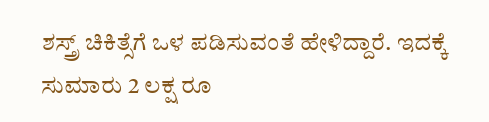ಶಸ್ತ್ರ್ ಚಿಕಿತ್ಸೆಗೆ ಒಳ ಪಡಿಸುವಂತೆ ಹೇಳಿದ್ದಾರೆ. ಇದಕ್ಕೆ ಸುಮಾರು 2 ಲಕ್ಷ ರೂ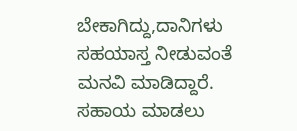ಬೇಕಾಗಿದ್ದು,ದಾನಿಗಳು ಸಹಯಾಸ್ತ ನೀಡುವಂತೆ ಮನವಿ ಮಾಡಿದ್ದಾರೆ.
ಸಹಾಯ ಮಾಡಲು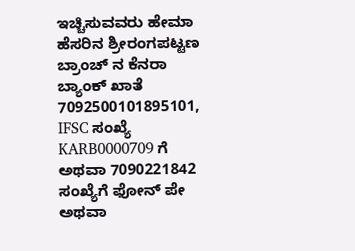ಇಚ್ಚಿಸುವವರು ಹೇಮಾ ಹೆಸರಿನ ಶ್ರೀರಂಗಪಟ್ಟಣ ಬ್ರಾಂಚ್ ನ ಕೆನರಾ ಬ್ಯಾಂಕ್ ಖಾತೆ 7092500101895101, IFSC ಸಂಖ್ಯೆ KARB0000709 ಗೆ ಅಥವಾ 7090221842 ಸಂಖ್ಯೆಗೆ ಫೋನ್ ಪೇ ಅಥವಾ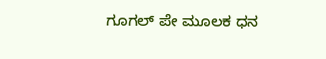ಗೂಗಲ್ ಪೇ ಮೂಲಕ ಧನ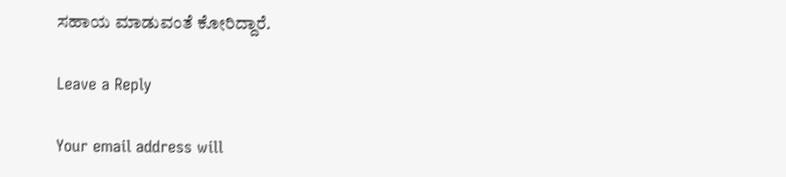ಸಹಾಯ ಮಾಡುವಂತೆ ಕೋರಿದ್ದಾರೆ.

Leave a Reply

Your email address will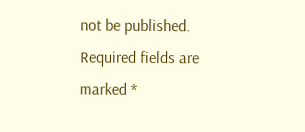not be published. Required fields are marked *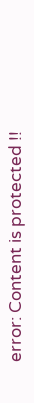error: Content is protected !!